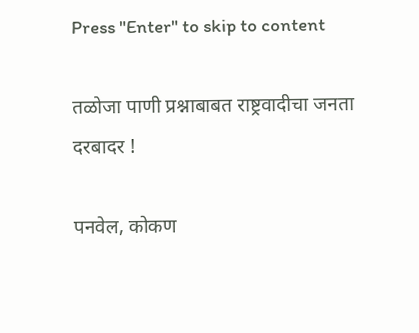Press "Enter" to skip to content

तळोजा पाणी प्रश्नाबाबत राष्ट्रवादीचा जनता दरबादर !

पनवेल, कोकण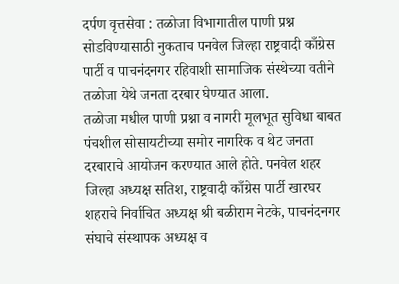दर्पण वृत्तसेवा : तळोजा विभागातील पाणी प्रश्न सोडविण्यासाठी नुकताच पनवेल जिल्हा राष्ट्रवादी काँग्रेस पार्टी व पाचनंदनगर रहिवाशी सामाजिक संस्थेच्या वतीने तळोजा येथे जनता दरबार घेण्यात आला.
तळोजा मधील पाणी प्रश्ना व नागरी मूलभूत सुविधा बाबत पंचशील सोसायटीच्या समोर नागरिक व थेट जनता दरबाराचे आयोजन करण्यात आले होते. पनवेल शहर जिल्हा अध्यक्ष सतिश, राष्ट्रवादी काँग्रेस पार्टी खारघर शहराचे निर्वाचित अध्यक्ष श्री बळीराम नेटके, पाचनंदनगर संघाचे संस्थापक अध्यक्ष व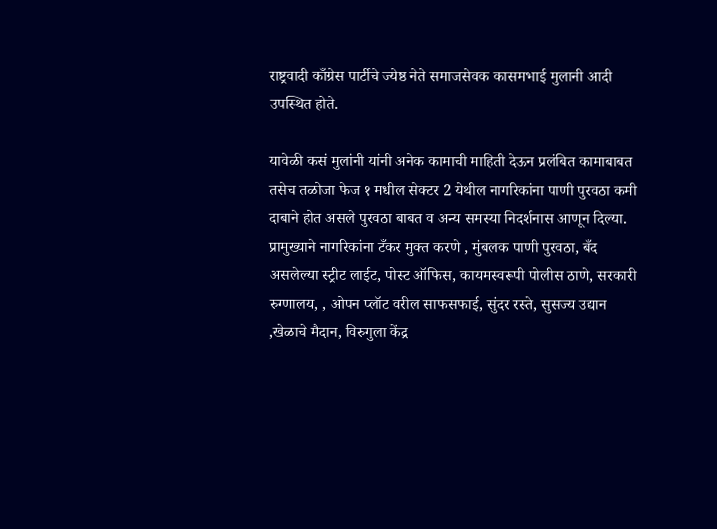राष्ट्रवादी काँग्रेस पार्टीचे ज्येष्ठ नेते समाजसेवक कासमभाई मुलानी आदी उपस्थित होते.

यावेळी कसं मुलांनी यांनी अनेक कामाची माहिती देऊन प्रलंबित कामाबाबत तसेच तळोजा फेज १ मधील सेक्टर 2 येथील नागरिकांना पाणी पुरवठा कमी दाबाने होत असले पुरवठा बाबत व अन्य समस्या निदर्शनास आणून दिल्या. प्रामुख्याने नागरिकांना टँकर मुक्त करणे , मुंबलक पाणी पुरवठा, बँद असलेल्या स्ट्रीट लाईट, पोस्ट ऑफिस, कायमस्वरूपी पोलीस ठाणे, सरकारी रुग्णालय, , ओपन प्लॉट वरील साफसफाई, सुंदर रस्ते, सुसज्य उद्यान ,खेळाचे मैदान, विरुगुला केंद्र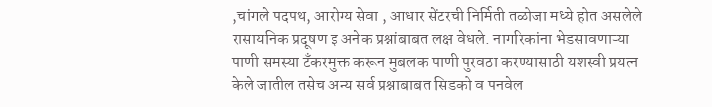,चांगले पदपथ, आरोग्य सेवा , आधार सेंटरची निर्मिती तळोजा मध्ये होत असलेले रासायनिक प्रदूषण इ अनेक प्रश्नांबाबत लक्ष वेधले. नागरिकांना भेडसावणाऱ्या पाणी समस्या टँकरमुक्त करून मुबलक पाणी पुरवठा करण्यासाठी यशस्वी प्रयत्न केले जातील तसेच अन्य सर्व प्रश्नाबाबत सिडको व पनवेल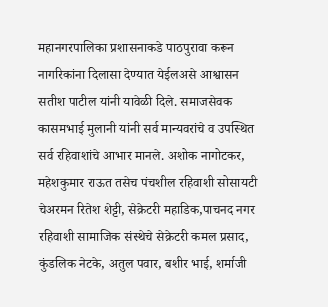महानगरपालिका प्रशासनाकडे पाठपुरावा करून नागरिकांना दिलासा देण्यात येईलअसे आश्वासन सतीश पाटील यांनी यावेळी दिले. समाजसेवक कासमभाई मुलानी यांनी सर्व मान्यवरांचे व उपस्थित सर्व रहिवाशांचे आभार मानले. अशोक नागोटकर, महेशकुमार राऊत तसेच पंचशील रहिवाशी सोसायटी चेअरमन रितेश शेट्टी, सेक्रेटरी महाडिक,पाचनद नगर रहिवाशी सामाजिक संस्थेचे सेक्रेटरी कमल प्रसाद, कुंडलिक नेटके, अतुल पवार, बशीर भाई, शर्माजी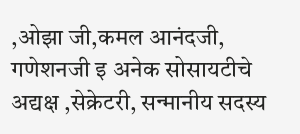,ओझा जी,कमल आनंदजी, गणेशनजी इ अनेक सोसायटीचे अद्यक्ष ,सेक्रेटरी, सन्मानीय सदस्य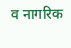व नागरिक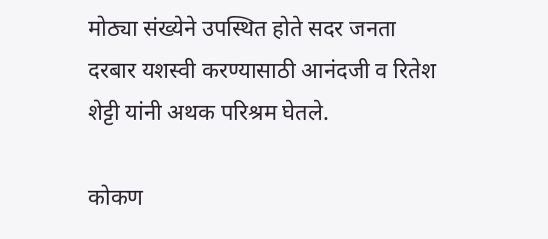मोठ्या संख्येने उपस्थित होते सदर जनता दरबार यशस्वी करण्यासाठी आनंदजी व रितेश शेट्टी यांनी अथक परिश्रम घेतले.

कोकण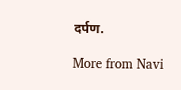दर्पण.

More from Navi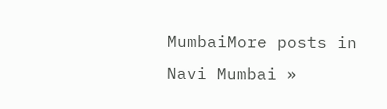MumbaiMore posts in Navi Mumbai »